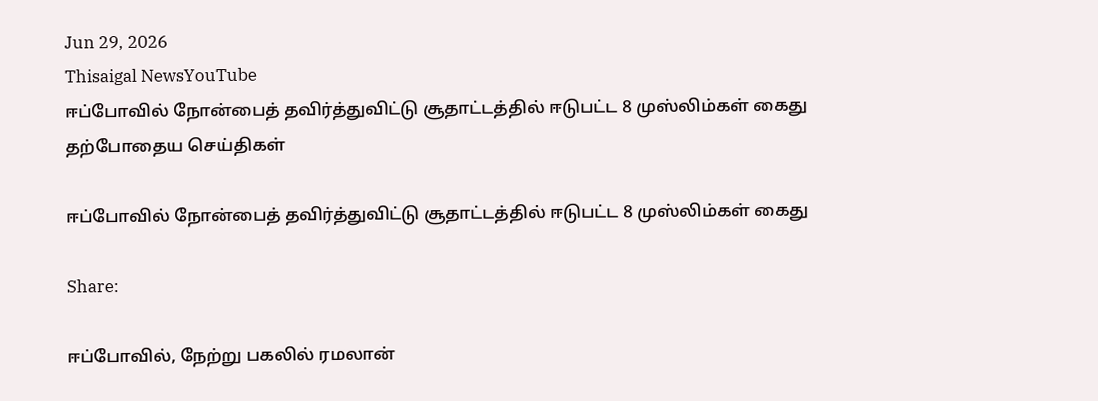Jun 29, 2026
Thisaigal NewsYouTube
ஈப்போவில் நோன்பைத் தவிர்த்துவிட்டு சூதாட்டத்தில் ஈடுபட்ட 8 முஸ்லிம்கள் கைது
தற்போதைய செய்திகள்

ஈப்போவில் நோன்பைத் தவிர்த்துவிட்டு சூதாட்டத்தில் ஈடுபட்ட 8 முஸ்லிம்கள் கைது

Share:

ஈப்போவில், நேற்று பகலில் ரமலான்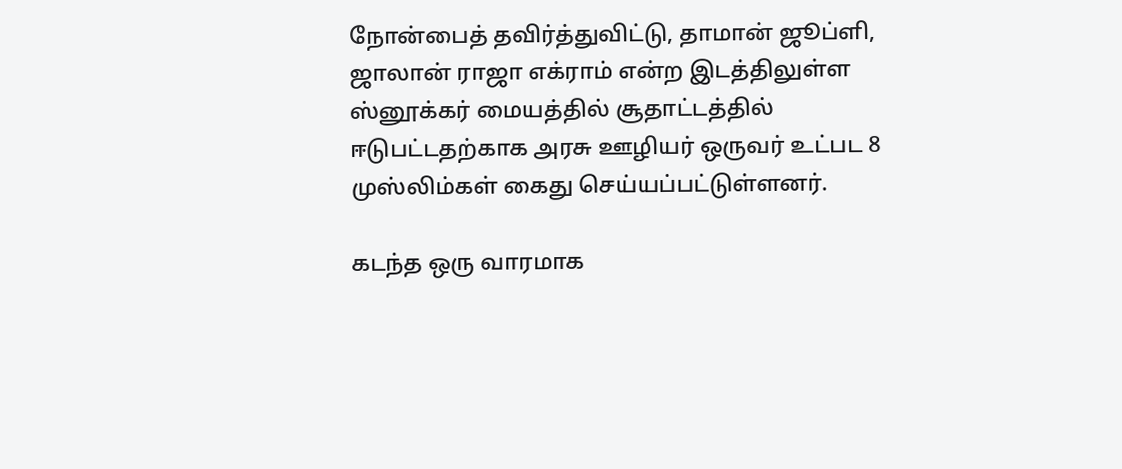நோன்பைத் தவிர்த்துவிட்டு, தாமான் ஜூப்ளி, ஜாலான் ராஜா எக்ராம் என்ற இடத்திலுள்ள ஸ்னூக்கர் மையத்தில் சூதாட்டத்தில் ஈடுபட்டதற்காக அரசு ஊழியர் ஒருவர் உட்பட 8 முஸ்லிம்கள் கைது செய்யப்பட்டுள்ளனர்.

கடந்த ஒரு வாரமாக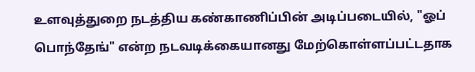உளவுத்துறை நடத்திய கண்காணிப்பின் அடிப்படையில், "ஓப் பொந்தேங்" என்ற நடவடிக்கையானது மேற்கொள்ளப்பட்டதாக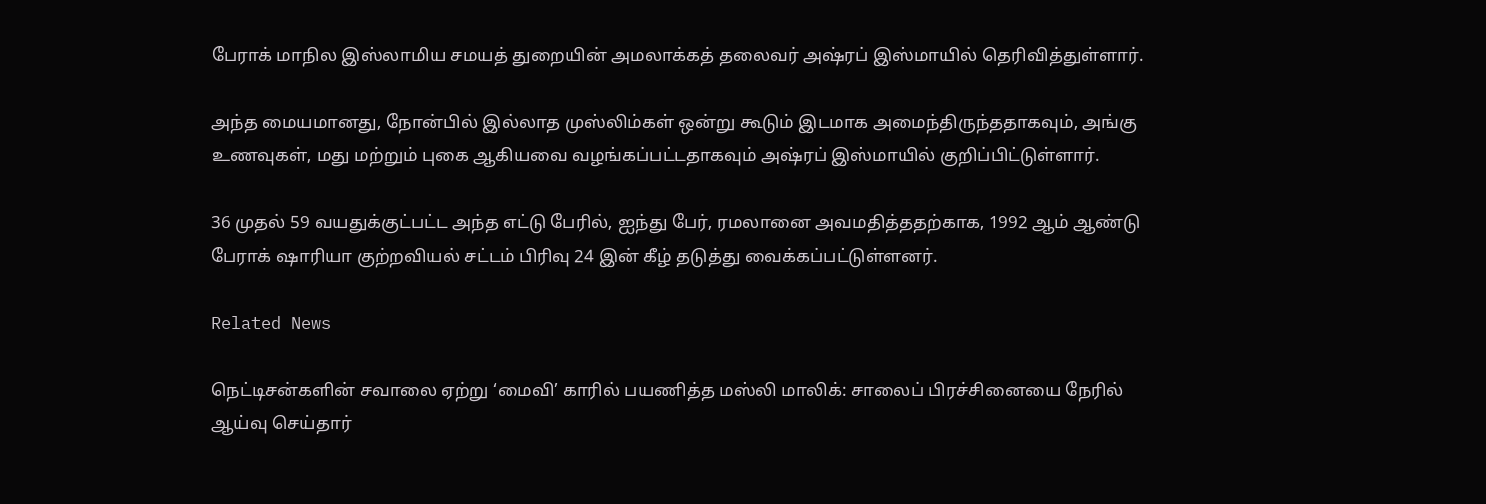பேராக் மாநில இஸ்லாமிய சமயத் துறையின் அமலாக்கத் தலைவர் அஷ்ரப் இஸ்மாயில் தெரிவித்துள்ளார்.

அந்த மையமானது, நோன்பில் இல்லாத முஸ்லிம்கள் ஒன்று கூடும் இடமாக அமைந்திருந்ததாகவும், அங்கு உணவுகள், மது மற்றும் புகை ஆகியவை வழங்கப்பட்டதாகவும் அஷ்ரப் இஸ்மாயில் குறிப்பிட்டுள்ளார்.

36 முதல் 59 வயதுக்குட்பட்ட அந்த எட்டு பேரில், ஐந்து பேர், ரமலானை அவமதித்ததற்காக, 1992 ஆம் ஆண்டு பேராக் ஷாரியா குற்றவியல் சட்டம் பிரிவு 24 இன் கீழ் தடுத்து வைக்கப்பட்டுள்ளனர்.

Related News

நெட்டிசன்களின் சவாலை ஏற்று ‘மைவி’ காரில் பயணித்த மஸ்லி மாலிக்: சாலைப் பிரச்சினையை நேரில் ஆய்வு செய்தார்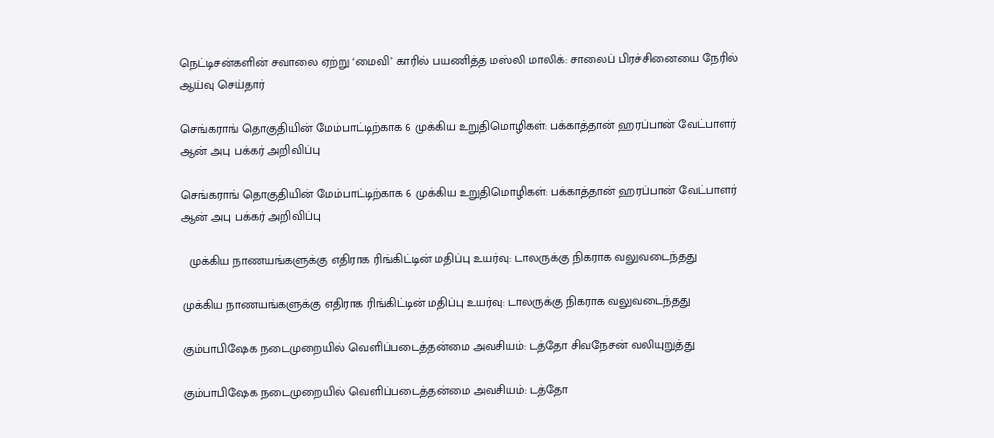நெட்டிசன்களின் சவாலை ஏற்று ‘மைவி’ காரில் பயணித்த மஸ்லி மாலிக்: சாலைப் பிரச்சினையை நேரில் ஆய்வு செய்தார்

செங்கராங் தொகுதியின் மேம்பாட்டிற்காக 6 முக்கிய உறுதிமொழிகள்: பக்காத்தான் ஹரப்பான் வேட்பாளர் ஆன் அபு பக்கர் அறிவிப்பு

செங்கராங் தொகுதியின் மேம்பாட்டிற்காக 6 முக்கிய உறுதிமொழிகள்: பக்காத்தான் ஹரப்பான் வேட்பாளர் ஆன் அபு பக்கர் அறிவிப்பு

  முக்கிய நாணயங்களுக்கு எதிராக ரிங்கிட்டின் மதிப்பு உயர்வு: டாலருக்கு நிகராக வலுவடைந்தது

முக்கிய நாணயங்களுக்கு எதிராக ரிங்கிட்டின் மதிப்பு உயர்வு: டாலருக்கு நிகராக வலுவடைந்தது

கும்பாபிஷேக நடைமுறையில் வெளிப்படைத்தன்மை அவசியம்: டத்தோ சிவநேசன் வலியுறுத்து

கும்பாபிஷேக நடைமுறையில் வெளிப்படைத்தன்மை அவசியம்: டத்தோ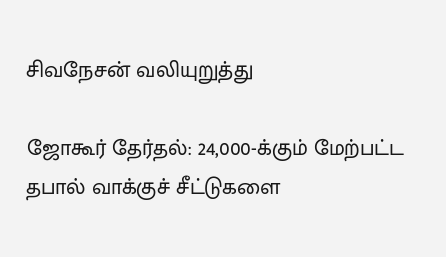சிவநேசன் வலியுறுத்து

ஜோகூர் தேர்தல்: 24,000-க்கும் மேற்பட்ட தபால் வாக்குச் சீட்டுகளை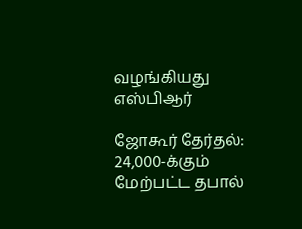வழங்கியது எஸ்பிஆர்

ஜோகூர் தேர்தல்: 24,000-க்கும் மேற்பட்ட தபால்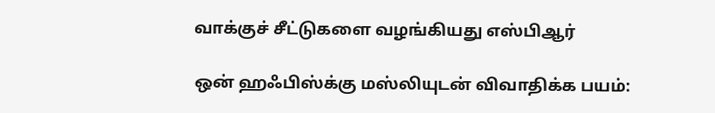வாக்குச் சீட்டுகளை வழங்கியது எஸ்பிஆர்

ஒன் ஹஃபிஸ்க்கு மஸ்லியுடன் விவாதிக்க பயம்: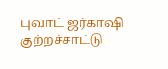புவாட் ஜர்காஷி குற்றச்சாட்டு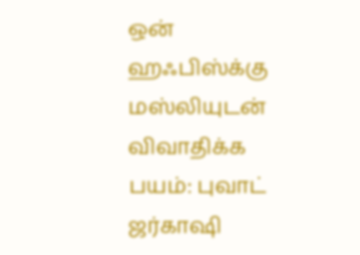ஒன் ஹஃபிஸ்க்கு மஸ்லியுடன் விவாதிக்க பயம்: புவாட் ஜர்காஷி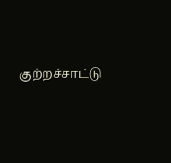குற்றச்சாட்டு